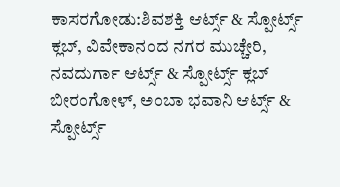ಕಾಸರಗೋಡು:ಶಿವಶಕ್ತಿ ಆರ್ಟ್ಸ್ & ಸ್ಪೋರ್ಟ್ಸ್ ಕ್ಲಬ್, ವಿವೇಕಾನಂದ ನಗರ ಮುಚ್ಚೇರಿ, ನವದುರ್ಗಾ ಆರ್ಟ್ಸ್ & ಸ್ಪೋರ್ಟ್ಸ್ ಕ್ಲಬ್ ಬೀರಂಗೋಳ್, ಅಂಬಾ ಭವಾನಿ ಆರ್ಟ್ಸ್ & ಸ್ಪೋರ್ಟ್ಸ್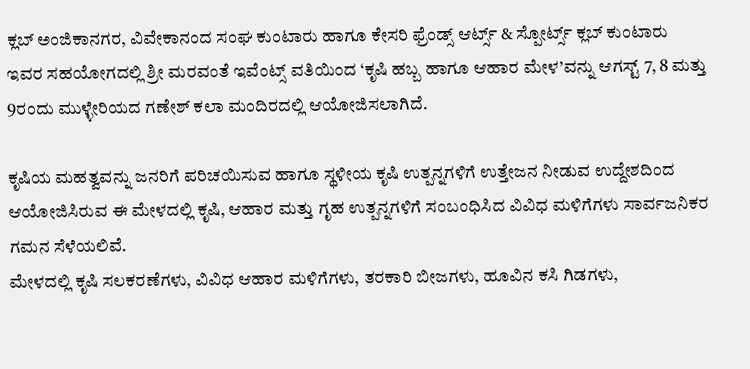ಕ್ಲಬ್ ಅಂಜಿಕಾನಗರ, ವಿವೇಕಾನಂದ ಸಂಘ ಕುಂಟಾರು ಹಾಗೂ ಕೇಸರಿ ಫ್ರೆಂಡ್ಸ್ ಆರ್ಟ್ಸ್ & ಸ್ಪೋರ್ಟ್ಸ್ ಕ್ಲಬ್ ಕುಂಟಾರು ಇವರ ಸಹಯೋಗದಲ್ಲಿ ಶ್ರೀ ಮರವಂತೆ ಇವೆಂಟ್ಸ್ ವತಿಯಿಂದ ‘ಕೃಷಿ ಹಬ್ಬ ಹಾಗೂ ಆಹಾರ ಮೇಳ’ವನ್ನು ಆಗಸ್ಟ್ 7, 8 ಮತ್ತು 9ರಂದು ಮುಳ್ಳೇರಿಯದ ಗಣೇಶ್ ಕಲಾ ಮಂದಿರದಲ್ಲಿ ಆಯೋಜಿಸಲಾಗಿದೆ.

ಕೃಷಿಯ ಮಹತ್ವವನ್ನು ಜನರಿಗೆ ಪರಿಚಯಿಸುವ ಹಾಗೂ ಸ್ಥಳೀಯ ಕೃಷಿ ಉತ್ಪನ್ನಗಳಿಗೆ ಉತ್ತೇಜನ ನೀಡುವ ಉದ್ದೇಶದಿಂದ ಆಯೋಜಿಸಿರುವ ಈ ಮೇಳದಲ್ಲಿ ಕೃಷಿ, ಆಹಾರ ಮತ್ತು ಗೃಹ ಉತ್ಪನ್ನಗಳಿಗೆ ಸಂಬಂಧಿಸಿದ ವಿವಿಧ ಮಳಿಗೆಗಳು ಸಾರ್ವಜನಿಕರ ಗಮನ ಸೆಳೆಯಲಿವೆ.
ಮೇಳದಲ್ಲಿ ಕೃಷಿ ಸಲಕರಣೆಗಳು, ವಿವಿಧ ಆಹಾರ ಮಳಿಗೆಗಳು, ತರಕಾರಿ ಬೀಜಗಳು, ಹೂವಿನ ಕಸಿ ಗಿಡಗಳು,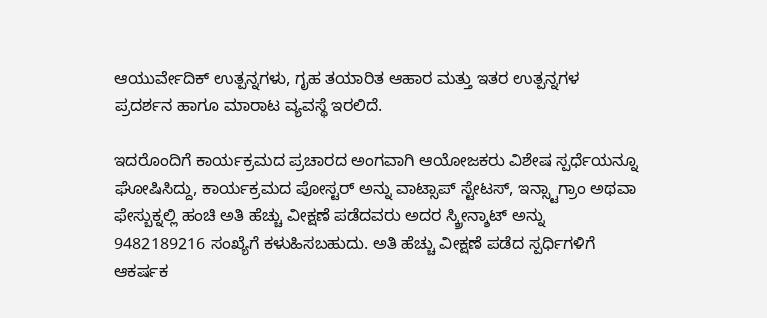ಆಯುರ್ವೇದಿಕ್ ಉತ್ಪನ್ನಗಳು, ಗೃಹ ತಯಾರಿತ ಆಹಾರ ಮತ್ತು ಇತರ ಉತ್ಪನ್ನಗಳ ಪ್ರದರ್ಶನ ಹಾಗೂ ಮಾರಾಟ ವ್ಯವಸ್ಥೆ ಇರಲಿದೆ.

ಇದರೊಂದಿಗೆ ಕಾರ್ಯಕ್ರಮದ ಪ್ರಚಾರದ ಅಂಗವಾಗಿ ಆಯೋಜಕರು ವಿಶೇಷ ಸ್ಪರ್ಧೆಯನ್ನೂ ಘೋಷಿಸಿದ್ದು, ಕಾರ್ಯಕ್ರಮದ ಪೋಸ್ಟರ್ ಅನ್ನು ವಾಟ್ಸಾಪ್ ಸ್ಟೇಟಸ್, ಇನ್ಸ್ಟಾಗ್ರಾಂ ಅಥವಾ ಫೇಸ್ಬುಕ್ನಲ್ಲಿ ಹಂಚಿ ಅತಿ ಹೆಚ್ಚು ವೀಕ್ಷಣೆ ಪಡೆದವರು ಅದರ ಸ್ಕ್ರೀನ್ಶಾಟ್ ಅನ್ನು 9482189216 ಸಂಖ್ಯೆಗೆ ಕಳುಹಿಸಬಹುದು. ಅತಿ ಹೆಚ್ಚು ವೀಕ್ಷಣೆ ಪಡೆದ ಸ್ಪರ್ಧಿಗಳಿಗೆ ಆಕರ್ಷಕ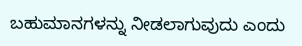ಬಹುಮಾನಗಳನ್ನು ನೀಡಲಾಗುವುದು ಎಂದು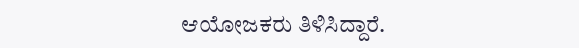ಆಯೋಜಕರು ತಿಳಿಸಿದ್ದಾರೆ.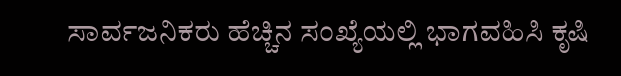ಸಾರ್ವಜನಿಕರು ಹೆಚ್ಚಿನ ಸಂಖ್ಯೆಯಲ್ಲಿ ಭಾಗವಹಿಸಿ ಕೃಷಿ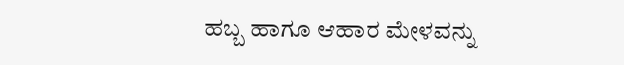ಹಬ್ಬ ಹಾಗೂ ಆಹಾರ ಮೇಳವನ್ನು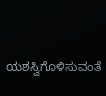ಯಶಸ್ವಿಗೊಳಿಸುವಂತೆ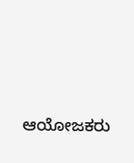ಆಯೋಜಕರು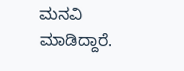ಮನವಿ ಮಾಡಿದ್ದಾರೆ.